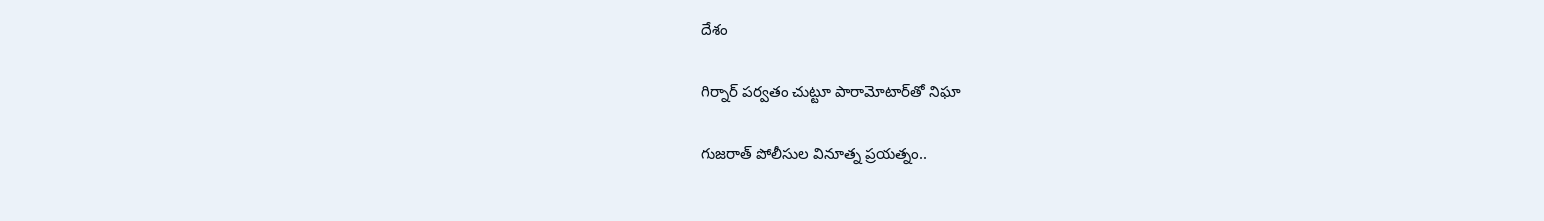దేశం

గిర్నార్ పర్వతం చుట్టూ పారామోటార్‌‌తో నిఘా

గుజరాత్‌‌ పోలీసుల వినూత్న ప్రయత్నం..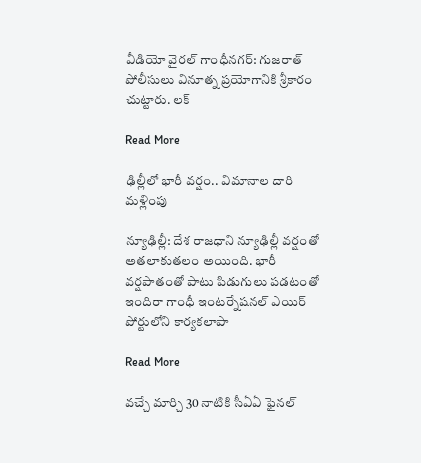వీడియో వైరల్ గాంధీనగర్: గుజరాత్‌‌ పోలీసులు వినూత్న ప్రయోగానికి శ్రీకారం చుట్టారు. లక్

Read More

ఢిల్లీలో భారీ వర్షం.. విమానాల దారి మళ్లింపు

న్యూఢిల్లీ: దేశ రాజధాని న్యూఢిల్లీ వర్షంతో అతలాకుతలం అయింది. భారీ వర్షపాతంతో పాటు పిడుగులు పడటంతో ఇందిరా గాంధీ ఇంటర్నేషనల్ ఎయిర్ పోర్టులోని కార్యకలాపా

Read More

వచ్చే మార్చి 30 నాటికి సీఏఏ ఫైనల్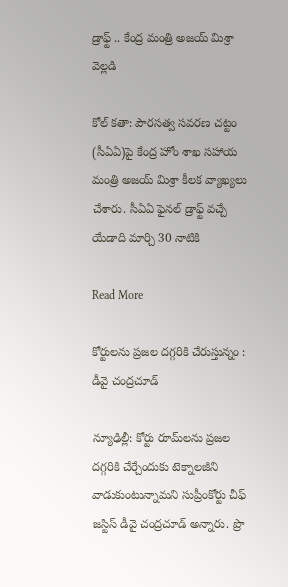డ్రాఫ్ట్ .. కేంద్ర మంత్రి అజయ్ మిశ్రా వెల్లడి

కోల్ కతా: పౌరసత్వ సవరణ చట్టం (సీఏఏ)పై కేంద్ర హోం శాఖ సహాయ మంత్రి అజయ్ మిశ్రా కీలక వ్యాఖ్యలు చేశారు. సీఏఏ ఫైనల్ డ్రాఫ్ట్ వచ్చే యేడాది మార్చి 30 నాటికి

Read More

కోర్టులను ప్రజల దగ్గరికి చేరుస్తున్నం : డీవై చంద్రచూడ్

న్యూఢిల్లీ: కోర్టు రూమ్‌‌లను ప్రజల దగ్గరికి చేర్చేందుకు టెక్నాలజీని వాడుకుంటున్నామని సుప్రీంకోర్టు చీఫ్ జస్టిస్ డీవై చంద్రచూడ్ అన్నారు. ప్రొ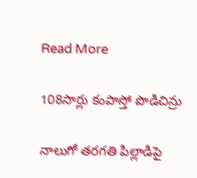Read More

108సార్లు కంపాస్తో పొడిచిన్రు

నాలుగో తరగతి పిల్లాడిపై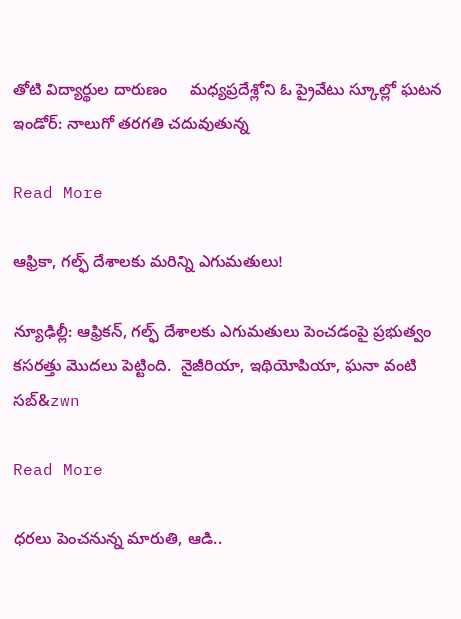తోటి విద్యార్థుల దారుణం     మధ్యప్రదేశ్లోని ఓ ప్రైవేటు స్కూల్లో ఘటన ఇండోర్: నాలుగో తరగతి చదువుతున్న

Read More

ఆఫ్రికా, గల్ఫ్ దేశాలకు మరిన్ని ఎగుమతులు!

న్యూఢిల్లీ: ఆఫ్రికన్, గల్ఫ్ దేశాలకు ఎగుమతులు పెంచడంపై ప్రభుత్వం కసరత్తు మొదలు పెట్టింది.  నైజీరియా, ఇథియోపియా, ఘనా వంటి సబ్‌‌‌&zwn

Read More

ధరలు పెంచనున్న మారుతి, ఆడి..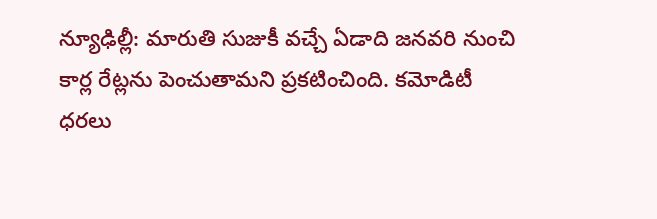న్యూఢిల్లీ: మారుతి సుజుకీ వచ్చే ఏడాది జనవరి నుంచి కార్ల రేట్లను పెంచుతామని ప్రకటించింది. కమోడిటీ ధరలు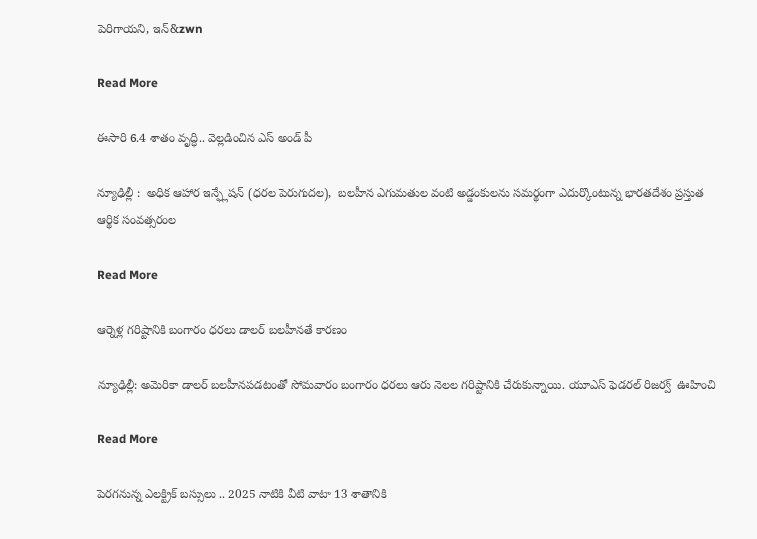పెరిగాయని, ఇన్‌‌‌‌‌&zwn

Read More

ఈసారి 6.4 శాతం వృద్ధి.. వెల్లడించిన ఎస్ అండ్ పీ

న్యూఢిల్లీ :  అధిక ఆహార ఇన్ఫ్లేషన్ (ధరల పెరుగుదల),  బలహీన ఎగుమతుల వంటి అడ్డంకులను సమర్థంగా ఎదుర్కొంటున్న భారతదేశం ప్రస్తుత ఆర్థిక సంవత్సరంల

Read More

ఆర్నెళ్ల గరిష్టానికి బంగారం ధరలు డాలర్ బలహీనతే కారణం

న్యూఢిల్లీ: అమెరికా డాలర్‌‌‌‌ బలహీనపడటంతో సోమవారం బంగారం ధరలు ఆరు నెలల గరిష్టానికి చేరుకున్నాయి. యూఎస్ ఫెడరల్ రిజర్వ్  ఊహించి

Read More

పెరగనున్న ఎలక్ట్రిక్ బస్సులు .. 2025 నాటికి వీటి వాటా 13 శాతానికి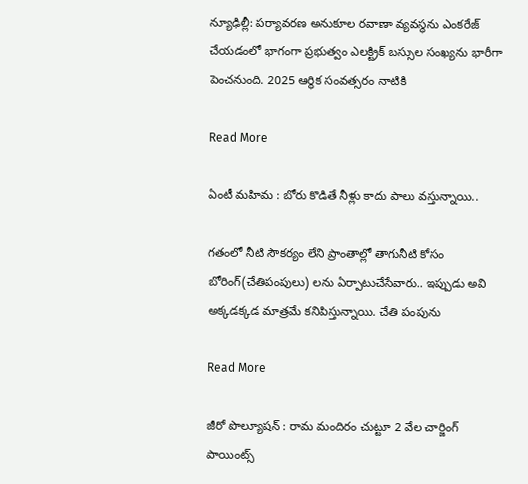న్యూఢిల్లీ: పర్యావరణ అనుకూల రవాణా వ్యవస్థను ఎంకరేజ్ చేయడంలో భాగంగా ప్రభుత్వం ఎలక్ట్రిక్ బస్సుల సంఖ్యను భారీగా పెంచనుంది. 2025 ఆర్థిక సంవత్సరం నాటికి

Read More

ఏంటీ మహిమ : బోరు కొడితే నీళ్లు కాదు పాలు వస్తున్నాయి..

గతంలో నీటి సౌకర్యం లేని ప్రాంతాల్లో తాగునీటి కోసం బోరింగ్(చేతిపంపులు) లను ఏర్పాటుచేసేవారు.. ఇప్పుడు అవి అక్కడక్కడ మాత్రమే కనిపిస్తున్నాయి. చేతి పంపును

Read More

జీరో పొల్యూషన్ : రామ మందిరం చుట్టూ 2 వేల చార్జింగ్ పాయింట్స్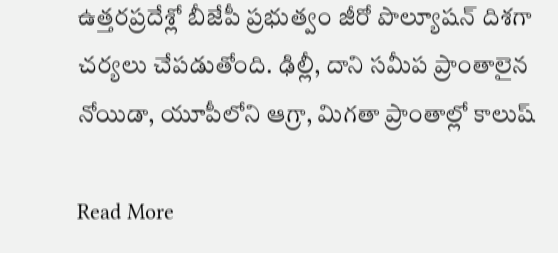ఉత్తరప్రదేశ్లో బీజేపీ ప్రభుత్వం జీరో పొల్యూషన్ దిశగా చర్యలు చేపడుతోంది. ఢిల్లీ, దాని సమీప ప్రాంతాలైన నోయిడా, యూపీలోని ఆగ్రా, మిగతా ప్రాంతాల్లో కాలుష్

Read More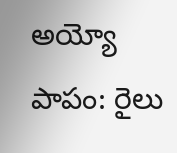అయ్యో పాపం: రైలు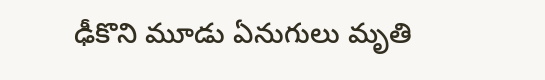ఢీకొని మూడు ఏనుగులు మృతి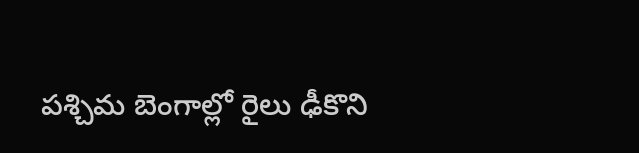పశ్చిమ బెంగాల్లో రైలు ఢీకొని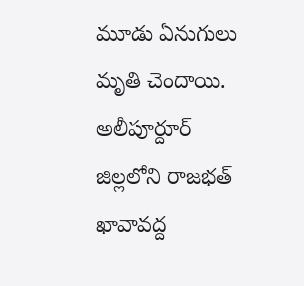మూడు ఏనుగులు మృతి చెందాయి. అలీపూర్దూర్ జిల్లలోని రాజభత్ ఖావావద్ద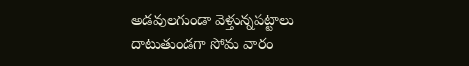అడవులగుండా వెళ్తున్నపట్టాలు దాటుతుండగా సోమ వారం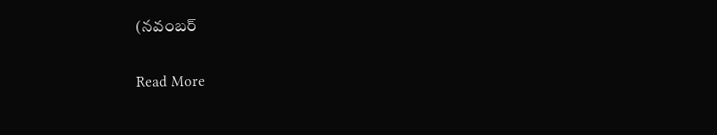(నవంబర్

Read More